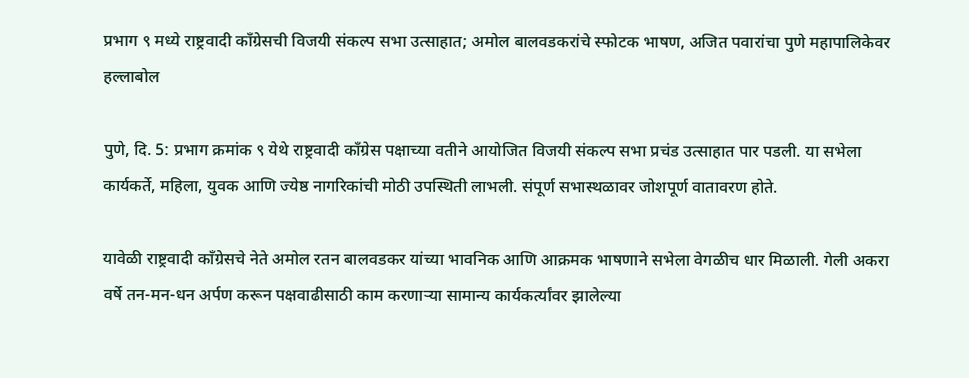प्रभाग ९ मध्ये राष्ट्रवादी काँग्रेसची विजयी संकल्प सभा उत्साहात; अमोल बालवडकरांचे स्फोटक भाषण, अजित पवारांचा पुणे महापालिकेवर हल्लाबोल

पुणे, दि. 5: प्रभाग क्रमांक ९ येथे राष्ट्रवादी काँग्रेस पक्षाच्या वतीने आयोजित विजयी संकल्प सभा प्रचंड उत्साहात पार पडली. या सभेला कार्यकर्ते, महिला, युवक आणि ज्येष्ठ नागरिकांची मोठी उपस्थिती लाभली. संपूर्ण सभास्थळावर जोशपूर्ण वातावरण होते.

यावेळी राष्ट्रवादी काँग्रेसचे नेते अमोल रतन बालवडकर यांच्या भावनिक आणि आक्रमक भाषणाने सभेला वेगळीच धार मिळाली. गेली अकरा वर्षे तन-मन-धन अर्पण करून पक्षवाढीसाठी काम करणाऱ्या सामान्य कार्यकर्त्यांवर झालेल्या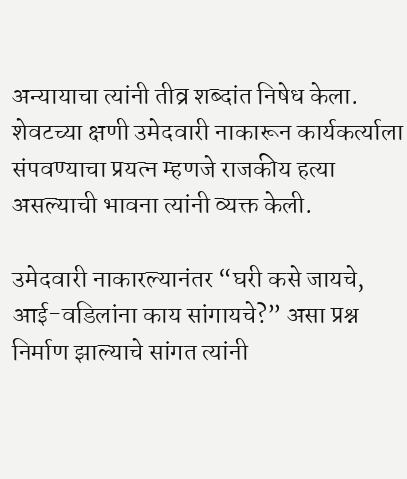अन्यायाचा त्यांनी तीव्र शब्दांत निषेध केला. शेवटच्या क्षणी उमेदवारी नाकारून कार्यकर्त्याला संपवण्याचा प्रयत्न म्हणजे राजकीय हत्या असल्याची भावना त्यांनी व्यक्त केली.

उमेदवारी नाकारल्यानंतर “घरी कसे जायचे, आई-वडिलांना काय सांगायचे?” असा प्रश्न निर्माण झाल्याचे सांगत त्यांनी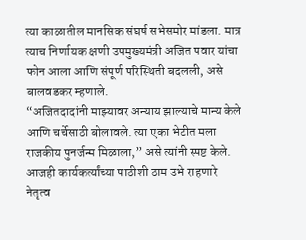त्या काळातील मानसिक संघर्ष सभेसमोर मांडला. मात्र त्याच निर्णायक क्षणी उपमुख्यमंत्री अजित पवार यांचा फोन आला आणि संपूर्ण परिस्थिती बदलली, असे बालवडकर म्हणाले.
“अजितदादांनी माझ्यावर अन्याय झाल्याचे मान्य केले आणि चर्चेसाठी बोलावले. त्या एका भेटीत मला राजकीय पुनर्जन्म मिळाला,” असे त्यांनी स्पष्ट केले. आजही कार्यकर्त्यांच्या पाठीशी ठाम उभे राहणारे नेतृत्व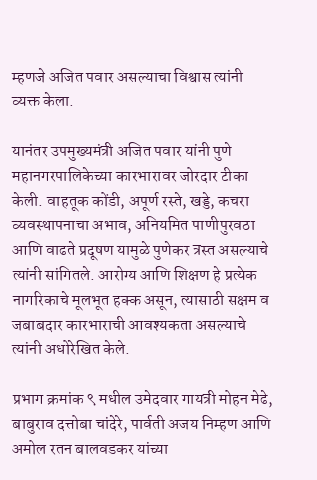म्हणजे अजित पवार असल्याचा विश्वास त्यांनी व्यक्त केला.

यानंतर उपमुख्यमंत्री अजित पवार यांनी पुणे महानगरपालिकेच्या कारभारावर जोरदार टीका केली. वाहतूक कोंडी, अपूर्ण रस्ते, खड्डे, कचरा व्यवस्थापनाचा अभाव, अनियमित पाणीपुरवठा आणि वाढते प्रदूषण यामुळे पुणेकर त्रस्त असल्याचे त्यांनी सांगितले. आरोग्य आणि शिक्षण हे प्रत्येक नागरिकाचे मूलभूत हक्क असून, त्यासाठी सक्षम व जबाबदार कारभाराची आवश्यकता असल्याचे त्यांनी अधोरेखित केले.

प्रभाग क्रमांक ९ मधील उमेदवार गायत्री मोहन मेढे, बाबुराव दत्तोबा चांदेरे, पार्वती अजय निम्हण आणि अमोल रतन बालवडकर यांच्या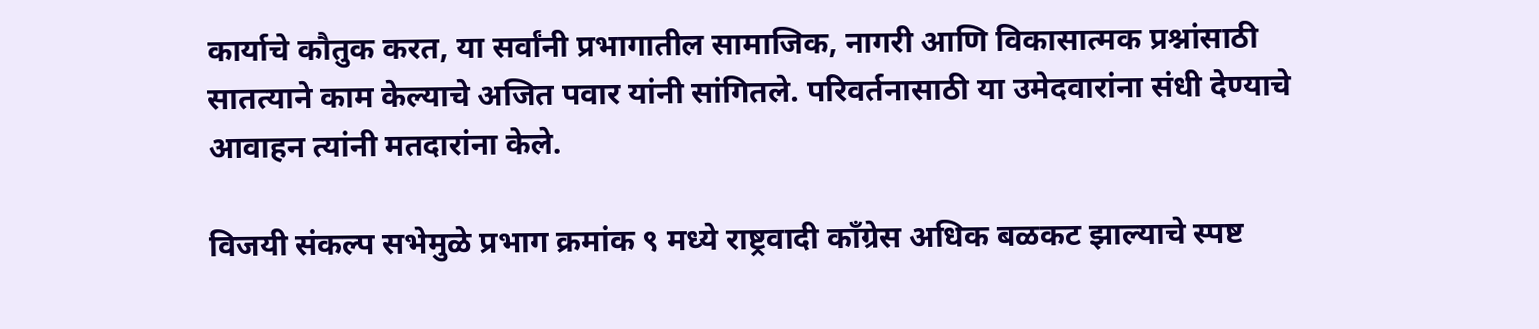कार्याचे कौतुक करत, या सर्वांनी प्रभागातील सामाजिक, नागरी आणि विकासात्मक प्रश्नांसाठी सातत्याने काम केल्याचे अजित पवार यांनी सांगितले. परिवर्तनासाठी या उमेदवारांना संधी देण्याचे आवाहन त्यांनी मतदारांना केले.

विजयी संकल्प सभेमुळे प्रभाग क्रमांक ९ मध्ये राष्ट्रवादी काँग्रेस अधिक बळकट झाल्याचे स्पष्ट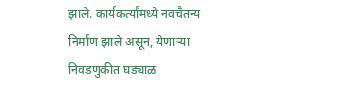झाले. कार्यकर्त्यांमध्ये नवचैतन्य निर्माण झाले असून, येणाऱ्या निवडणुकीत घड्याळ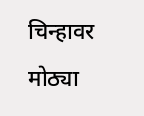चिन्हावर मोठ्या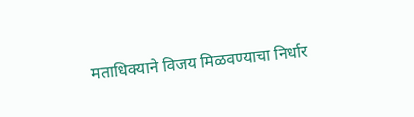मताधिक्याने विजय मिळवण्याचा निर्धार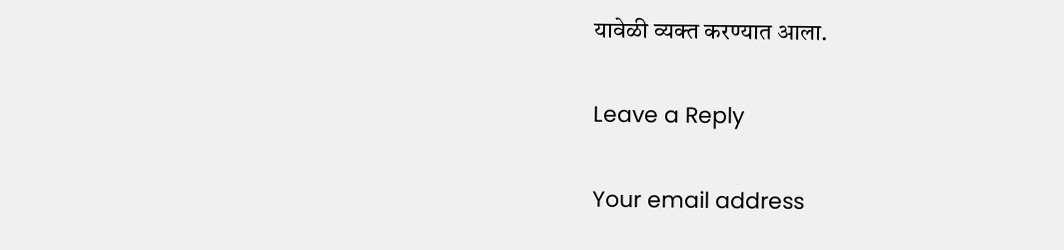यावेळी व्यक्त करण्यात आला.

Leave a Reply

Your email address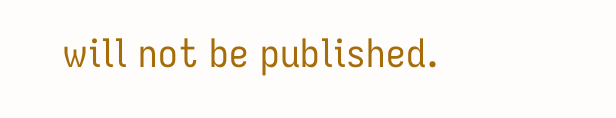will not be published.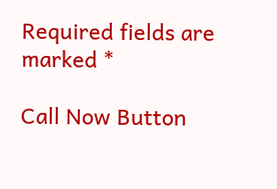Required fields are marked *

Call Now Button